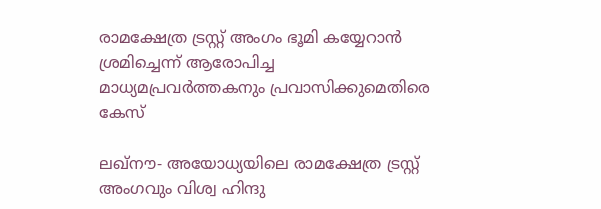രാമക്ഷേത്ര ട്രസ്റ്റ് അംഗം ഭൂമി കയ്യേറാന്‍ ശ്രമിച്ചെന്ന് ആരോപിച്ച മാധ്യമപ്രവര്‍ത്തകനും പ്രവാസിക്കുമെതിരെ കേസ്

ലഖ്‌നൗ- അയോധ്യയിലെ രാമക്ഷേത്ര ട്രസ്റ്റ് അംഗവും വിശ്വ ഹിന്ദു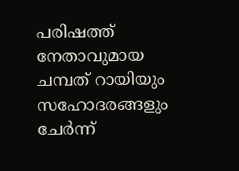പരിഷത്ത് നേതാവുമായ ചമ്പത് റായിയും സഹോദരങ്ങളും ചേര്‍ന്ന്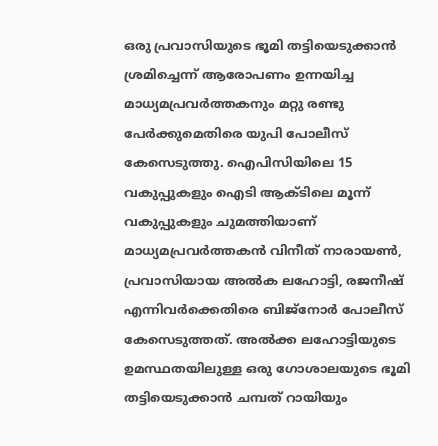ഒരു പ്രവാസിയുടെ ഭൂമി തട്ടിയെടുക്കാന്‍ ശ്രമിച്ചെന്ന് ആരോപണം ഉന്നയിച്ച മാധ്യമപ്രവര്‍ത്തകനും മറ്റു രണ്ടു പേര്‍ക്കുമെതിരെ യുപി പോലീസ് കേസെടുത്തു. ഐപിസിയിലെ 15 വകുപ്പുകളും ഐടി ആക്ടിലെ മൂന്ന് വകുപ്പുകളും ചുമത്തിയാണ് മാധ്യമപ്രവര്‍ത്തകന്‍ വിനീത് നാരായണ്‍, പ്രവാസിയായ അല്‍ക ലഹോട്ടി, രജനീഷ് എന്നിവര്‍ക്കെതിരെ ബിജ്‌നോര്‍ പോലീസ് കേസെടുത്തത്. അല്‍ക്ക ലഹോട്ടിയുടെ ഉമസ്ഥതയിലുള്ള ഒരു ഗോശാലയുടെ ഭൂമി തട്ടിയെടുക്കാന്‍ ചമ്പത് റായിയും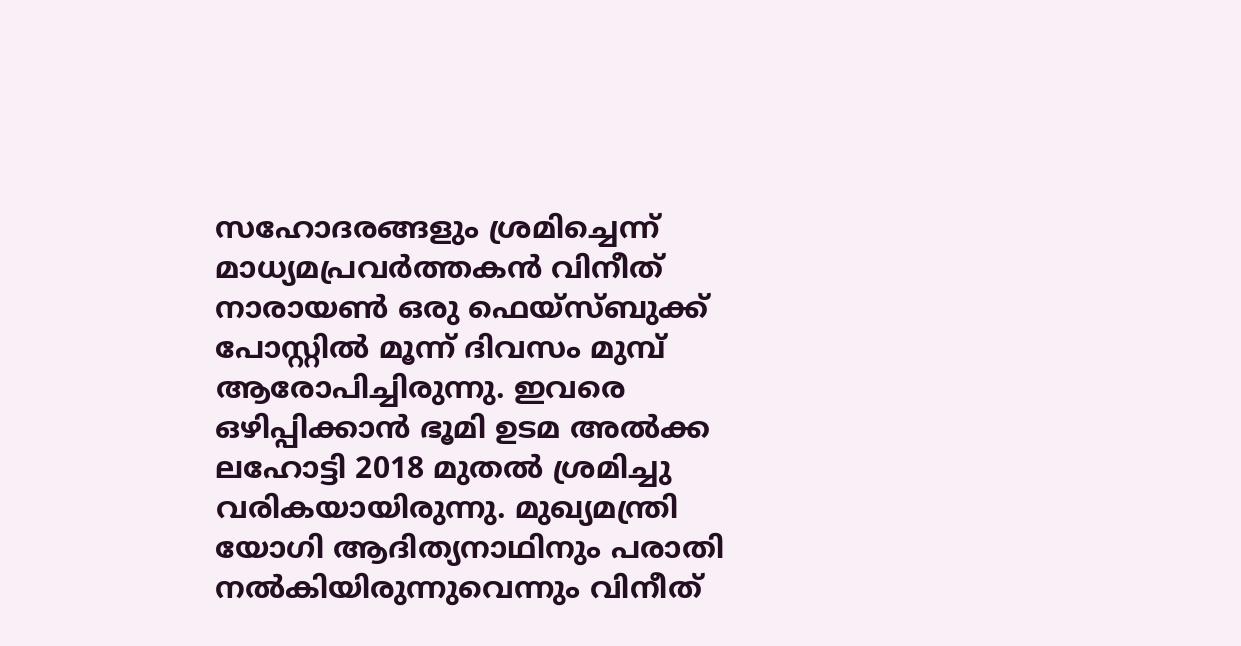സഹോദരങ്ങളും ശ്രമിച്ചെന്ന് മാധ്യമപ്രവര്‍ത്തകന്‍ വിനീത് നാരായണ്‍ ഒരു ഫെയ്‌സ്ബുക്ക് പോസ്റ്റില്‍ മൂന്ന് ദിവസം മുമ്പ് ആരോപിച്ചിരുന്നു. ഇവരെ ഒഴിപ്പിക്കാന്‍ ഭൂമി ഉടമ അല്‍ക്ക ലഹോട്ടി 2018 മുതല്‍ ശ്രമിച്ചു വരികയായിരുന്നു. മുഖ്യമന്ത്രി യോഗി ആദിത്യനാഥിനും പരാതി നല്‍കിയിരുന്നുവെന്നും വിനീത്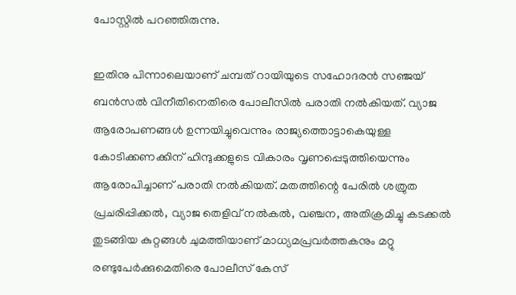പോസ്റ്റില്‍ പറഞ്ഞിരുന്നു.

ഇതിനു പിന്നാലെയാണ് ചമ്പത് റായിയുടെ സഹോദരന്‍ സഞ്ജയ് ബന്‍സല്‍ വിനീതിനെതിരെ പോലീസില്‍ പരാതി നല്‍കിയത്. വ്യാജ ആരോപണങ്ങള്‍ ഉന്നയിച്ചുവെന്നും രാജ്യത്തൊട്ടാകെയുള്ള കോടിക്കണക്കിന് ഹിന്ദുക്കളുടെ വികാരം വൃണപ്പെടുത്തിയെന്നും ആരോപിച്ചാണ് പരാതി നല്‍കിയത്. മതത്തിന്റെ പേരില്‍ ശത്രുത പ്രചരിപ്പിക്കല്‍, വ്യാജ തെളിവ് നല്‍കല്‍, വഞ്ചന, അതിക്രമിച്ചു കടക്കല്‍ തുടങ്ങിയ കുറ്റങ്ങള്‍ ചുമത്തിയാണ് മാധ്യമപ്രവര്‍ത്തകനും മറ്റു രണ്ടുപേര്‍ക്കുമെതിരെ പോലീസ് കേസ്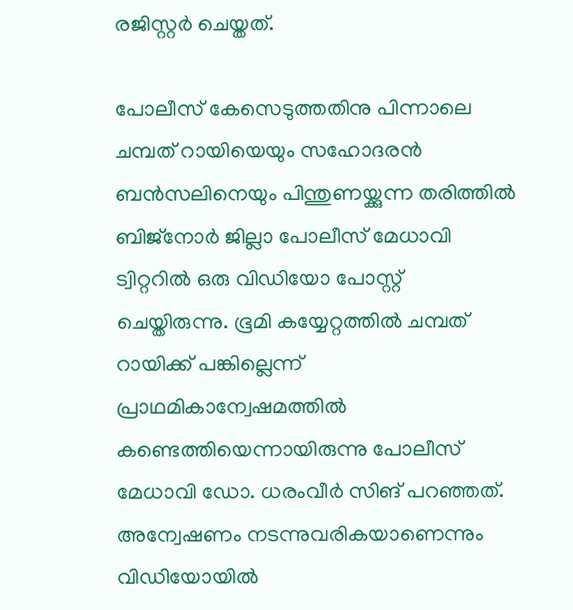രജിസ്റ്റര്‍ ചെയ്തത്.

പോലീസ് കേസെടുത്തതിനു പിന്നാലെ ചമ്പത് റായിയെയും സഹോദരന്‍ ബന്‍സലിനെയും പിന്തുണയ്ക്കുന്ന തരിത്തില്‍ ബിജ്‌നോര്‍ ജില്ലാ പോലീസ് മേധാവി ട്വിറ്ററില്‍ ഒരു വിഡിയോ പോസ്റ്റ് ചെയ്തിരുന്നു. ഭൂമി കയ്യേറ്റത്തില്‍ ചമ്പത് റായിക്ക് പങ്കില്ലെന്ന് പ്രാഥമികാന്വേഷമത്തില്‍ കണ്ടെത്തിയെന്നായിരുന്നു പോലീസ് മേധാവി ഡോ. ധരംവീര്‍ സിങ് പറഞ്ഞത്. അന്വേഷണം നടന്നുവരികയാണെന്നും വിഡിയോയില്‍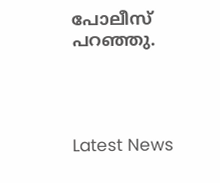പോലീസ് പറഞ്ഞു.




Latest News